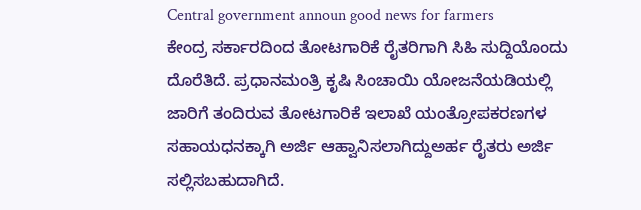Central government announ good news for farmers
ಕೇಂದ್ರ ಸರ್ಕಾರದಿಂದ ತೋಟಗಾರಿಕೆ ರೈತರಿಗಾಗಿ ಸಿಹಿ ಸುದ್ದಿಯೊಂದು ದೊರೆತಿದೆ. ಪ್ರಧಾನಮಂತ್ರಿ ಕೃಷಿ ಸಿಂಚಾಯಿ ಯೋಜನೆಯಡಿಯಲ್ಲಿ ಜಾರಿಗೆ ತಂದಿರುವ ತೋಟಗಾರಿಕೆ ಇಲಾಖೆ ಯಂತ್ರೋಪಕರಣಗಳ ಸಹಾಯಧನಕ್ಕಾಗಿ ಅರ್ಜಿ ಆಹ್ವಾನಿಸಲಾಗಿದ್ದುಅರ್ಹ ರೈತರು ಅರ್ಜಿ ಸಲ್ಲಿಸಬಹುದಾಗಿದೆ.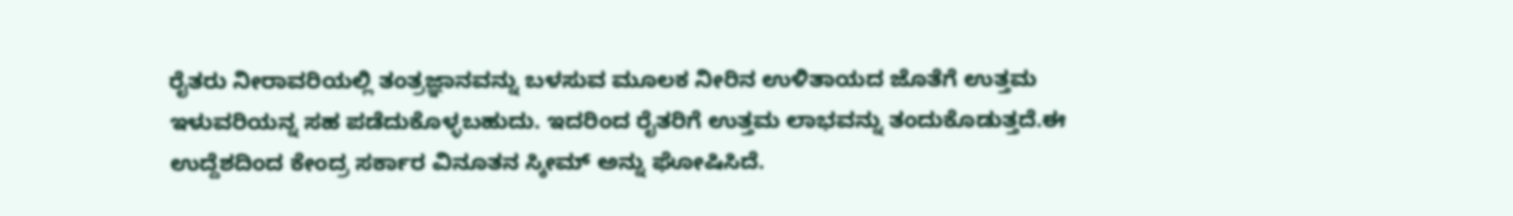ರೈತರು ನೀರಾವರಿಯಲ್ಲಿ ತಂತ್ರಜ್ಞಾನವನ್ನು ಬಳಸುವ ಮೂಲಕ ನೀರಿನ ಉಳಿತಾಯದ ಜೊತೆಗೆ ಉತ್ತಮ ಇಳುವರಿಯನ್ನ ಸಹ ಪಡೆದುಕೊಳ್ಳಬಹುದು. ಇದರಿಂದ ರೈತರಿಗೆ ಉತ್ತಮ ಲಾಭವನ್ನು ತಂದುಕೊಡುತ್ತದೆ.ಈ ಉದ್ದೆಶದಿಂದ ಕೇಂದ್ರ ಸರ್ಕಾರ ವಿನೂತನ ಸ್ಕೀಮ್ ಅನ್ನು ಘೋಷಿಸಿದೆ.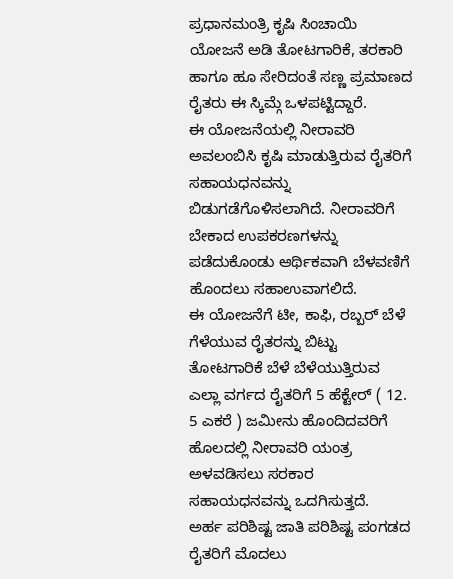ಪ್ರಧಾನಮಂತ್ರಿ ಕೃಷಿ ಸಿಂಚಾಯಿ ಯೋಜನೆ ಅಡಿ ತೋಟಗಾರಿಕೆ, ತರಕಾರಿ ಹಾಗೂ ಹೂ ಸೇರಿದಂತೆ ಸಣ್ಣ ಪ್ರಮಾಣದ ರೈತರು ಈ ಸ್ಕಿಮ್ಗೆ ಒಳಪಟ್ಟಿದ್ದಾರೆ.
ಈ ಯೋಜನೆಯಲ್ಲಿ ನೀರಾವರಿ ಅವಲಂಬಿಸಿ ಕೃಷಿ ಮಾಡುತ್ತಿರುವ ರೈತರಿಗೆ ಸಹಾಯಧನವನ್ನು ಬಿಡುಗಡೆಗೊಳಿಸಲಾಗಿದೆ. ನೀರಾವರಿಗೆ ಬೇಕಾದ ಉಪಕರಣಗಳನ್ನು ಪಡೆದುಕೊಂಡು ಆರ್ಥಿಕವಾಗಿ ಬೆಳವಣಿಗೆ ಹೊಂದಲು ಸಹಾಉವಾಗಲಿದೆ.
ಈ ಯೋಜನೆಗೆ ಟೀ, ಕಾಫಿ, ರಬ್ಬರ್ ಬೆಳೆ ಗೆಳೆಯುವ ರೈತರನ್ನು ಬಿಟ್ಟು ತೋಟಗಾರಿಕೆ ಬೆಳೆ ಬೆಳೆಯುತ್ತಿರುವ ಎಲ್ಲಾ ವರ್ಗದ ರೈತರಿಗೆ 5 ಹೆಕ್ಟೇರ್ ( 12. 5 ಎಕರೆ ) ಜಮೀನು ಹೊಂದಿದವರಿಗೆ ಹೊಲದಲ್ಲಿ ನೀರಾವರಿ ಯಂತ್ರ ಅಳವಡಿಸಲು ಸರಕಾರ ಸಹಾಯಧನವನ್ನು ಒದಗಿಸುತ್ತದೆ.
ಅರ್ಹ ಪರಿಶಿಷ್ಟ ಜಾತಿ ಪರಿಶಿಷ್ಟ ಪಂಗಡದ ರೈತರಿಗೆ ಮೊದಲು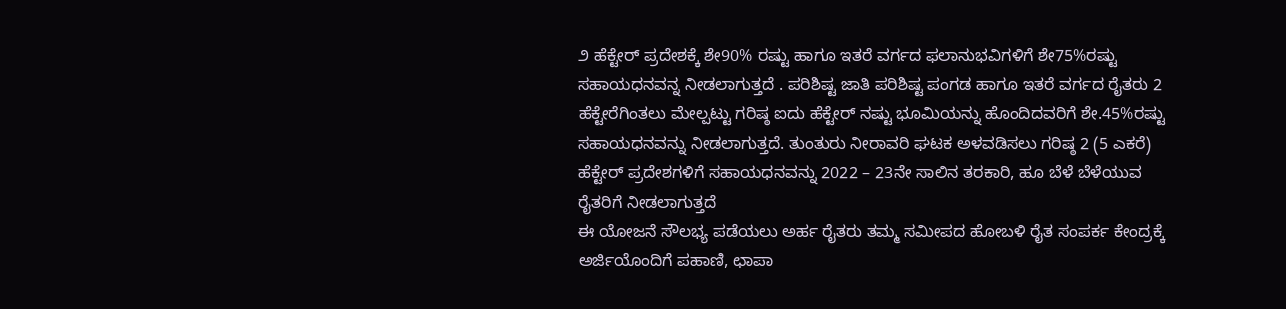೨ ಹೆಕ್ಟೇರ್ ಪ್ರದೇಶಕ್ಕೆ ಶೇ90% ರಷ್ಟು ಹಾಗೂ ಇತರೆ ವರ್ಗದ ಫಲಾನುಭವಿಗಳಿಗೆ ಶೇ75%ರಷ್ಟು ಸಹಾಯಧನವನ್ನ ನೀಡಲಾಗುತ್ತದೆ . ಪರಿಶಿಷ್ಟ ಜಾತಿ ಪರಿಶಿಷ್ಟ ಪಂಗಡ ಹಾಗೂ ಇತರೆ ವರ್ಗದ ರೈತರು 2 ಹೆಕ್ಟೇರೆಗಿಂತಲು ಮೇಲ್ಪಟ್ಟು ಗರಿಷ್ಠ ಐದು ಹೆಕ್ಟೇರ್ ನಷ್ಟು ಭೂಮಿಯನ್ನು ಹೊಂದಿದವರಿಗೆ ಶೇ.45%ರಷ್ಟು ಸಹಾಯಧನವನ್ನು ನೀಡಲಾಗುತ್ತದೆ. ತುಂತುರು ನೀರಾವರಿ ಘಟಕ ಅಳವಡಿಸಲು ಗರಿಷ್ಠ 2 (5 ಎಕರೆ) ಹೆಕ್ಟೇರ್ ಪ್ರದೇಶಗಳಿಗೆ ಸಹಾಯಧನವನ್ನು 2022 – 23ನೇ ಸಾಲಿನ ತರಕಾರಿ, ಹೂ ಬೆಳೆ ಬೆಳೆಯುವ ರೈತರಿಗೆ ನೀಡಲಾಗುತ್ತದೆ
ಈ ಯೋಜನೆ ಸೌಲಭ್ಯ ಪಡೆಯಲು ಅರ್ಹ ರೈತರು ತಮ್ಮ ಸಮೀಪದ ಹೋಬಳಿ ರೈತ ಸಂಪರ್ಕ ಕೇಂದ್ರಕ್ಕೆ ಅರ್ಜಿಯೊಂದಿಗೆ ಪಹಾಣಿ, ಛಾಪಾ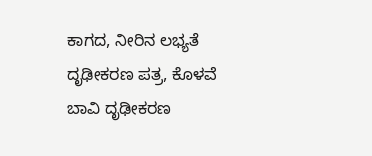ಕಾಗದ, ನೀರಿನ ಲಭ್ಯತೆ ದೃಢೀಕರಣ ಪತ್ರ, ಕೊಳವೆ ಬಾವಿ ದೃಢೀಕರಣ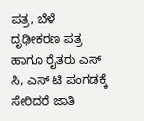ಪತ್ರ, ಬೆಳೆ ದೃಢೀಕರಣ ಪತ್ರ ಹಾಗೂ ರೈತರು ಎಸ್ ಸಿ, ಎಸ್ ಟಿ ಪಂಗಡಕ್ಕೆ ಸೇರಿದರೆ ಜಾತಿ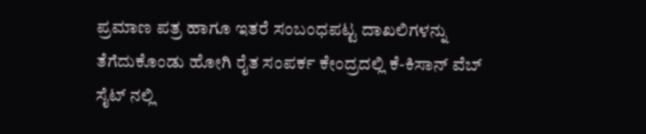ಪ್ರಮಾಣ ಪತ್ರ ಹಾಗೂ ಇತರೆ ಸಂಬಂಧಪಟ್ಟ ದಾಖಲಿಗಳನ್ನು ತೆಗೆದುಕೊಂಡು ಹೋಗಿ ರೈತ ಸಂಪರ್ಕ ಕೇಂದ್ರದಲ್ಲಿ ಕೆ-ಕಿಸಾನ್ ವೆಬ್ ಸೈಟ್ ನಲ್ಲಿ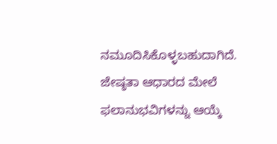ನಮೂದಿಸಿಕೊಳ್ಳಬಹುದಾಗಿದೆ. ಜೇಷ್ಠತಾ ಆಧಾರದ ಮೇಲೆ ಫಲಾನುಭವಿಗಳನ್ನು ಆಯ್ಕೆ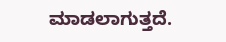ಮಾಡಲಾಗುತ್ತದೆ.